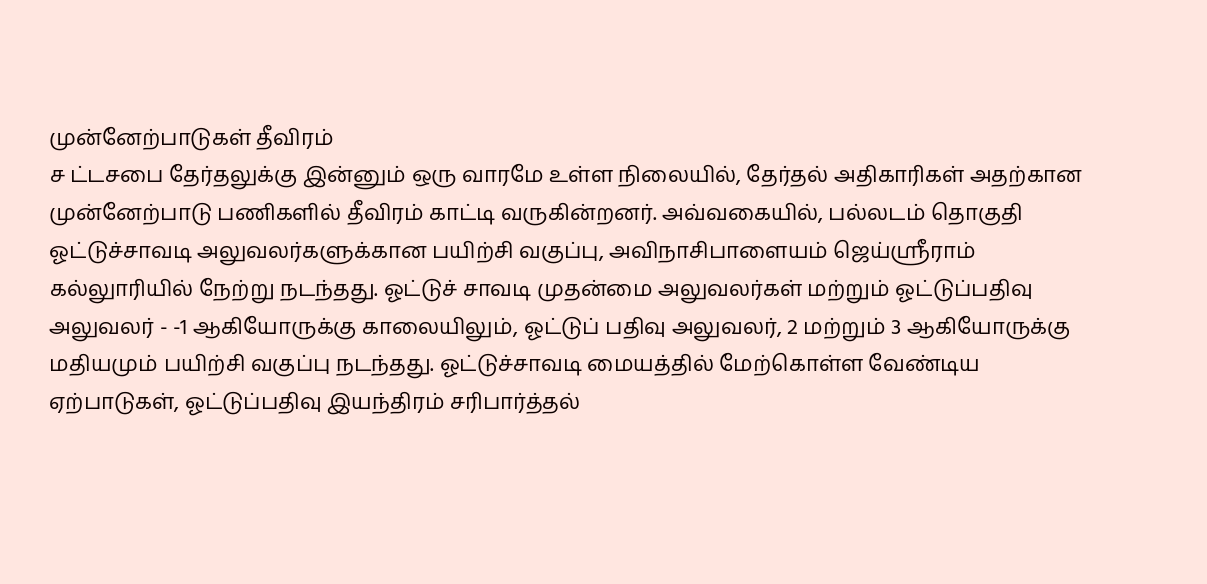முன்னேற்பாடுகள் தீவிரம்
ச ட்டசபை தேர்தலுக்கு இன்னும் ஒரு வாரமே உள்ள நிலையில், தேர்தல் அதிகாரிகள் அதற்கான முன்னேற்பாடு பணிகளில் தீவிரம் காட்டி வருகின்றனர். அவ்வகையில், பல்லடம் தொகுதி ஓட்டுச்சாவடி அலுவலர்களுக்கான பயிற்சி வகுப்பு, அவிநாசிபாளையம் ஜெய்ஸ்ரீராம் கல்லுாரியில் நேற்று நடந்தது. ஓட்டுச் சாவடி முதன்மை அலுவலர்கள் மற்றும் ஓட்டுப்பதிவு அலுவலர் - -1 ஆகியோருக்கு காலையிலும், ஓட்டுப் பதிவு அலுவலர், 2 மற்றும் 3 ஆகியோருக்கு மதியமும் பயிற்சி வகுப்பு நடந்தது. ஓட்டுச்சாவடி மையத்தில் மேற்கொள்ள வேண்டிய ஏற்பாடுகள், ஓட்டுப்பதிவு இயந்திரம் சரிபார்த்தல்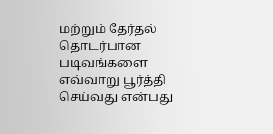மற்றும் தேர்தல் தொடர்பான படிவங்களை எவ்வாறு பூர்த்தி செய்வது என்பது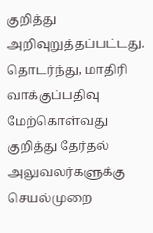குறித்து அறிவுறுத்தப்பட்டது. தொடர்ந்து, மாதிரி வாக்குப்பதிவு மேற்கொள்வது குறித்து தேர்தல் அலுவலர்களுக்கு செயல்முறை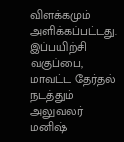விளக்கமும் அளிக்கப்பட்டது. இப்பயிற்சி வகுப்பை, மாவட்ட தேர்தல் நடத்தும் அலுவலர் மனிஷ்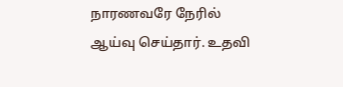நாரணவரே நேரில் ஆய்வு செய்தார். உதவி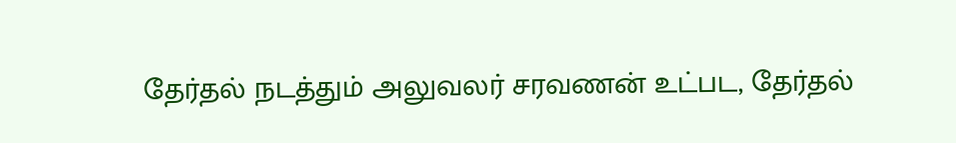தேர்தல் நடத்தும் அலுவலர் சரவணன் உட்பட, தேர்தல்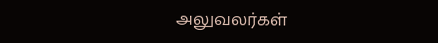அலுவலர்கள்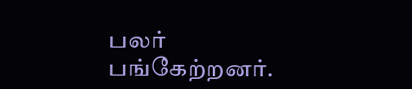பலர் பங்கேற்றனர்.